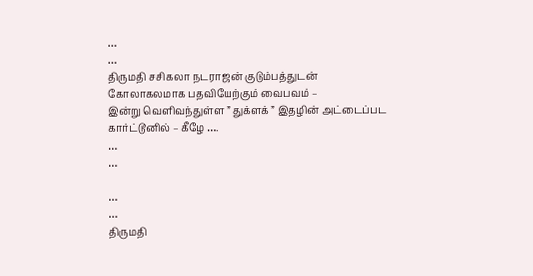…
…
திருமதி சசிகலா நடராஜன் குடும்பத்துடன்
கோலாகலமாக பதவியேற்கும் வைபவம் –
இன்று வெளிவந்துள்ள ” துக்ளக் ” இதழின் அட்டைப்பட
கார்ட்டூனில் – கீழே ….
…
…

…
…
திருமதி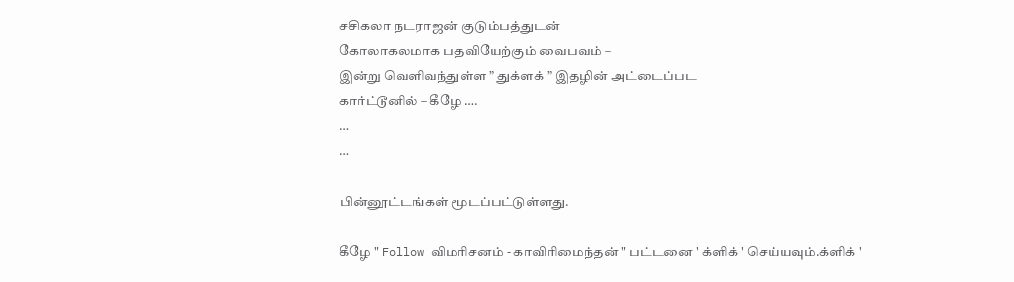சசிகலா நடராஜன் குடும்பத்துடன்
கோலாகலமாக பதவியேற்கும் வைபவம் –
இன்று வெளிவந்துள்ள ” துக்ளக் ” இதழின் அட்டைப்பட
கார்ட்டூனில் – கீழே ….
…
…

பின்னூட்டங்கள் மூடப்பட்டுள்ளது.

கீழே " Follow விமரிசனம் - காவிரிமைந்தன் " பட்டனை ' க்ளிக் ' செய்யவும்.க்ளிக் '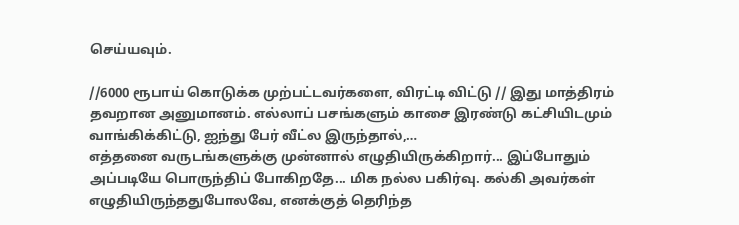செய்யவும்.

//6000 ரூபாய் கொடுக்க முற்பட்டவர்களை, விரட்டி விட்டு // இது மாத்திரம் தவறான அனுமானம். எல்லாப் பசங்களும் காசை இரண்டு கட்சியிடமும் வாங்கிக்கிட்டு, ஐந்து பேர் வீட்ல இருந்தால்,…
எத்தனை வருடங்களுக்கு முன்னால் எழுதியிருக்கிறார்... இப்போதும் அப்படியே பொருந்திப் போகிறதே... மிக நல்ல பகிர்வு. கல்கி அவர்கள் எழுதியிருந்ததுபோலவே, எனக்குத் தெரிந்த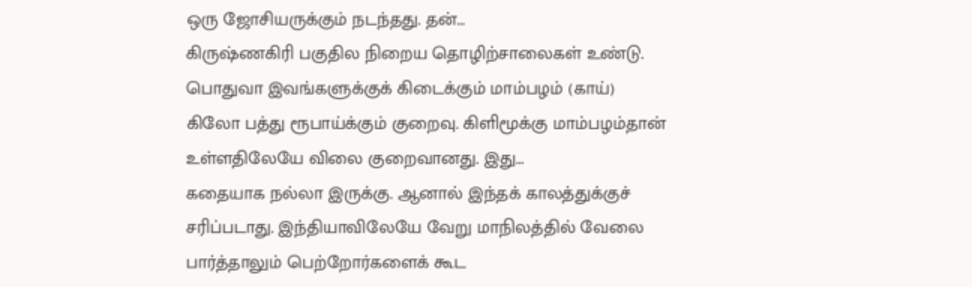ஒரு ஜோசியருக்கும் நடந்தது. தன்…
கிருஷ்ணகிரி பகுதில நிறைய தொழிற்சாலைகள் உண்டு. பொதுவா இவங்களுக்குக் கிடைக்கும் மாம்பழம் (காய்) கிலோ பத்து ரூபாய்க்கும் குறைவு. கிளிமூக்கு மாம்பழம்தான் உள்ளதிலேயே விலை குறைவானது. இது…
கதையாக நல்லா இருக்கு. ஆனால் இந்தக் காலத்துக்குச் சரிப்படாது. இந்தியாவிலேயே வேறு மாநிலத்தில் வேலை பார்த்தாலும் பெற்றோர்களைக் கூட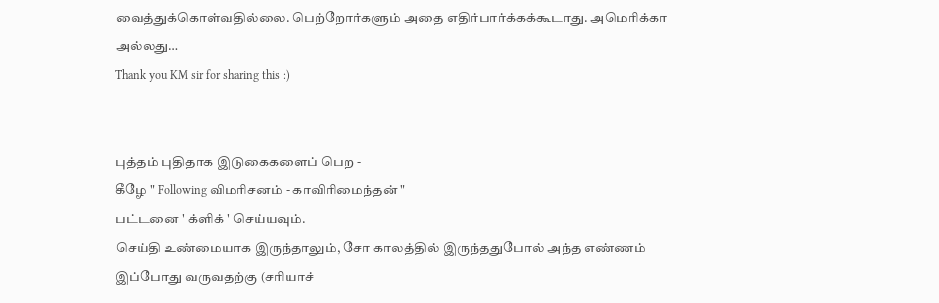வைத்துக்கொள்வதில்லை. பெற்றோர்களும் அதை எதிர்பார்க்கக்கூடாது. அமெரிக்கா அல்லது…
Thank you KM sir for sharing this :)


புத்தம் புதிதாக இடுகைகளைப் பெற -
கீழே " Following விமரிசனம் - காவிரிமைந்தன் "
பட்டனை ' க்ளிக் ' செய்யவும்.
செய்தி உண்மையாக இருந்தாலும், சோ காலத்தில் இருந்ததுபோல் அந்த எண்ணம் இப்போது வருவதற்கு (சரியாச்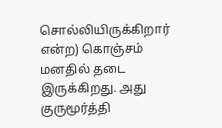சொல்லியிருக்கிறார் என்ற) கொஞ்சம் மனதில் தடை இருக்கிறது. அது குருமூர்த்தி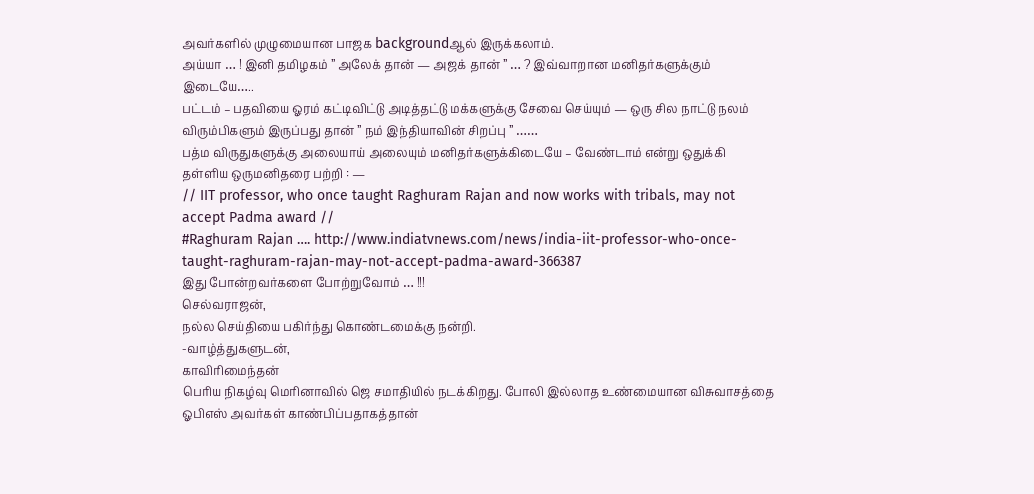அவர்களில் முழுமையான பாஜக backgroundஆல் இருக்கலாம்.
அய்யா … ! இனி தமிழகம் ” அலேக் தான் — அஜக் தான் ” … ? இவ்வாறான மனிதர்களுக்கும் இடையே…..
பட்டம் – பதவியை ஓரம் கட்டிவிட்டு அடித்தட்டு மக்களுக்கு சேவை செய்யும் — ஒரு சில நாட்டு நலம் விரும்பிகளும் இருப்பது தான் ” நம் இந்தியாவின் சிறப்பு ” ……
பத்ம விருதுகளுக்கு அலையாய் அலையும் மனிதர்களுக்கிடையே – வேண்டாம் என்று ஒதுக்கி தள்ளிய ஒருமனிதரை பற்றி : —
// IIT professor, who once taught Raghuram Rajan and now works with tribals, may not accept Padma award //
#Raghuram Rajan …. http://www.indiatvnews.com/news/india-iit-professor-who-once-taught-raghuram-rajan-may-not-accept-padma-award-366387
இது போன்றவர்களை போற்றுவோம் … !!!
செல்வராஜன்,
நல்ல செய்தியை பகிர்ந்து கொண்டமைக்கு நன்றி.
-வாழ்த்துகளுடன்,
காவிரிமைந்தன்
பெரிய நிகழ்வு மெரினாவில் ஜெ சமாதியில் நடக்கிறது. போலி இல்லாத உண்மையான விசுவாசத்தை ஓபிஎஸ் அவர்கள் காண்பிப்பதாகத்தான்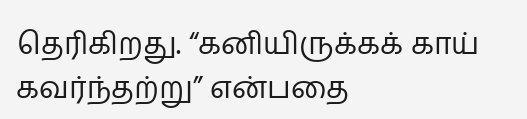தெரிகிறது. “கனியிருக்கக் காய் கவர்ந்தற்று” என்பதை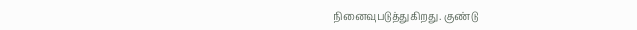நினைவுபடுத்துகிறது. குண்டு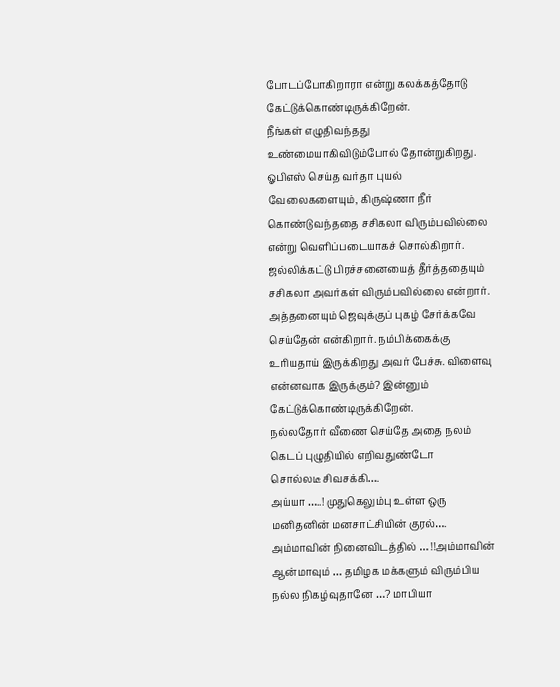போடப்போகிறாரா என்று கலக்கத்தோடு கேட்டுக்கொண்டிருக்கிறேன்.
நீங்கள் எழுதிவந்தது உண்மையாகிவிடும்போல் தோன்றுகிறது. ஓபிஎஸ் செய்த வர்தா புயல் வேலைகளையும், கிருஷ்ணா நீர் கொண்டுவந்ததை சசிகலா விரும்பவில்லை என்று வெளிப்படையாகச் சொல்கிறார். ஜல்லிக்கட்டு பிரச்சனையைத் தீர்த்ததையும் சசிகலா அவர்கள் விரும்பவில்லை என்றார். அத்தனையும் ஜெவுக்குப் புகழ் சேர்க்கவே செய்தேன் என்கிறார். நம்பிக்கைக்கு உரியதாய் இருக்கிறது அவர் பேச்சு. விளைவு என்னவாக இருக்கும்? இன்னும் கேட்டுக்கொண்டிருக்கிறேன்.
நல்லதோர் வீணை செய்தே அதை நலம் கெடப் புழுதியில் எறிவதுண்டோ
சொல்லடீ சிவசக்கி….
அய்யா …..! முதுகெலும்பு உள்ள ஒரு மனிதனின் மனசாட்சியின் குரல்…. அம்மாவின் நினைவிடத்தில் … !!அம்மாவின் ஆன்மாவும் … தமிழக மக்களும் விரும்பிய நல்ல நிகழ்வுதானே …? மாபியா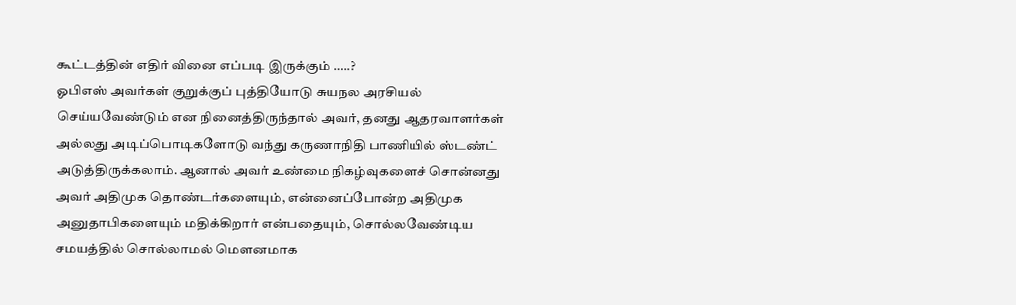கூட்டத்தின் எதிர் வினை எப்படி இருக்கும் …..?
ஓபிஎஸ் அவர்கள் குறுக்குப் புத்தியோடு சுயநல அரசியல் செய்யவேண்டும் என நினைத்திருந்தால் அவர், தனது ஆதரவாளர்கள் அல்லது அடிப்பொடிகளோடு வந்து கருணாநிதி பாணியில் ஸ்டண்ட் அடுத்திருக்கலாம். ஆனால் அவர் உண்மை நிகழ்வுகளைச் சொன்னது அவர் அதிமுக தொண்டர்களையும், என்னைப்போன்ற அதிமுக அனுதாபிகளையும் மதிக்கிறார் என்பதையும், சொல்லவேண்டிய சமயத்தில் சொல்லாமல் மௌனமாக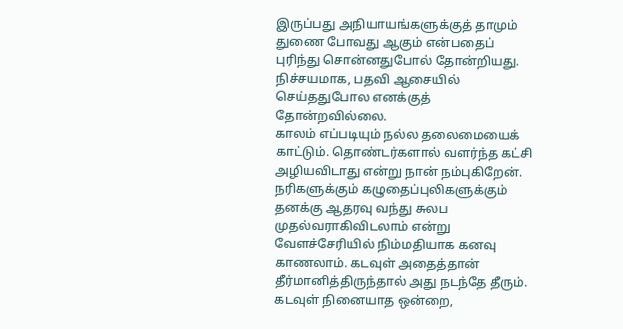இருப்பது அநியாயங்களுக்குத் தாமும் துணை போவது ஆகும் என்பதைப் புரிந்து சொன்னதுபோல் தோன்றியது. நிச்சயமாக, பதவி ஆசையில் செய்ததுபோல எனக்குத் தோன்றவில்லை.
காலம் எப்படியும் நல்ல தலைமையைக் காட்டும். தொண்டர்களால் வளர்ந்த கட்சி அழியவிடாது என்று நான் நம்புகிறேன். நரிகளுக்கும் கழுதைப்புலிகளுக்கும் தனக்கு ஆதரவு வந்து சுலப முதல்வராகிவிடலாம் என்று வேளச்சேரியில் நிம்மதியாக கனவு காணலாம். கடவுள் அதைத்தான் தீர்மானித்திருந்தால் அது நடந்தே தீரும். கடவுள் நினையாத ஒன்றை,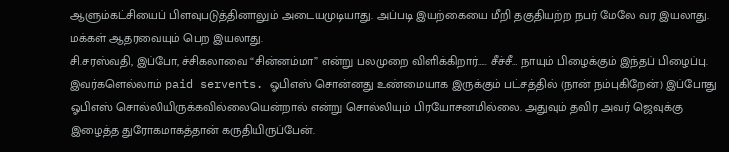ஆளும்கட்சியைப் பிளவுபடுத்தினாலும் அடையமுடியாது. அப்படி இயற்கையை மீறி தகுதியற்ற நபர் மேலே வர இயலாது. மக்கள் ஆதரவையும் பெற இயலாது.
சி.சரஸ்வதி, இப்போ, ச்சிகலாவை “சின்னம்மா” என்று பலமுறை விளிக்கிறார்….. சீச்சீ… நாயும் பிழைக்கும் இந்தப் பிழைப்பு. இவர்களெல்லாம் paid servents. ஓபிஎஸ் சொன்னது உண்மையாக இருக்கும் பட்சத்தில் (நான் நம்புகிறேன்) இப்போது ஓபிஎஸ் சொல்லியிருக்கவில்லையென்றால் என்று சொல்லியும் பிரயோசனமில்லை. அதுவும் தவிர அவர் ஜெவுக்கு இழைத்த துரோகமாகத்தான் கருதியிருப்பேன்.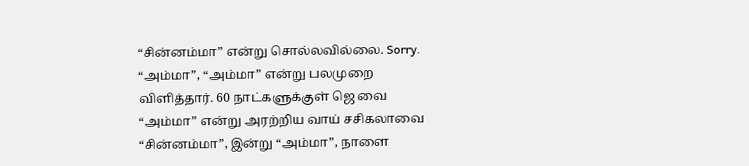“சின்னம்மா” என்று சொல்லவில்லை. Sorry. “அம்மா”, “அம்மா” என்று பலமுறை விளித்தார். 60 நாட்களுக்குள் ஜெ வை “அம்மா” என்று அரற்றிய வாய் சசிகலாவை “சின்னம்மா”, இன்று “அம்மா”, நாளை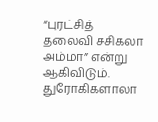“புரட்சித் தலைவி சசிகலா அம்மா” என்று ஆகிவிடும். துரோகிகளாலா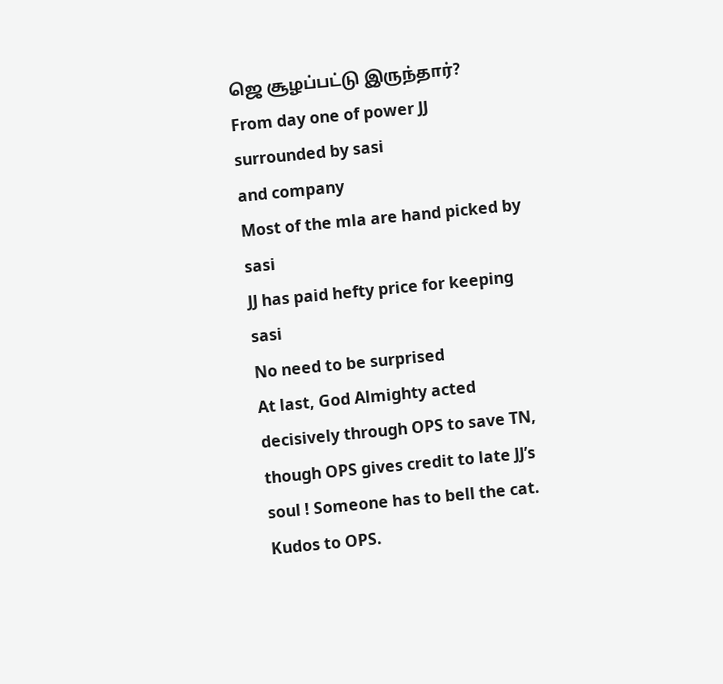ஜெ சூழப்பட்டு இருந்தார்?
From day one of power JJ surrounded by sasi
and company
Most of the mla are hand picked by sasi
JJ has paid hefty price for keeping sasi
No need to be surprised
At last, God Almighty acted decisively through OPS to save TN, though OPS gives credit to late JJ’s soul ! Someone has to bell the cat. Kudos to OPS.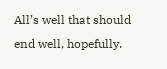All’s well that should end well, hopefully.